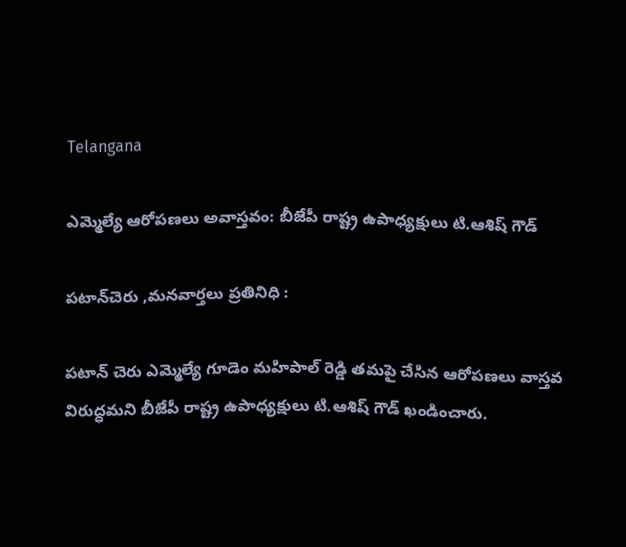Telangana

ఎమ్మెల్యే ఆరోపణలు అవాస్తవం: బీజేపీ రాష్ట్ర ఉపాధ్యక్షులు టి.ఆశిష్ గౌడ్

పటాన్‌చెరు ,మనవార్తలు ప్రతినిధి :

పటాన్ చెరు ఎమ్మెల్యే గూడెం మహిపాల్ రెడ్డి తమపై చేసిన ఆరోపణలు వాస్తవ విరుద్ధమని బీజేపీ రాష్ట్ర ఉపాధ్యక్షులు టి.ఆశిష్ గౌడ్ ఖండించారు.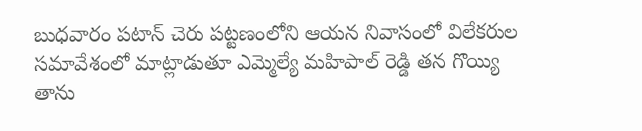బుధవారం పటాన్ చెరు పట్టణంలోని ఆయన నివాసంలో విలేకరుల సమావేశంలో మాట్లాడుతూ ఎమ్మెల్యే మహిపాల్ రెడ్డి తన గొయ్యి తాను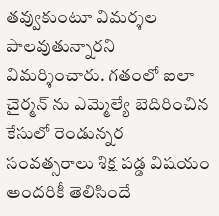తవ్వుకుంటూ విమర్శల పాలవుతున్నారని విమర్శించారు. గతంలో ఐలా చైర్మన్ ను ఎమ్మెల్యే బెదిరించిన కేసులో రెండున్నర సంవత్సరాలు శిక్ష పడ్డ విషయం అందరికీ తెలిసిందే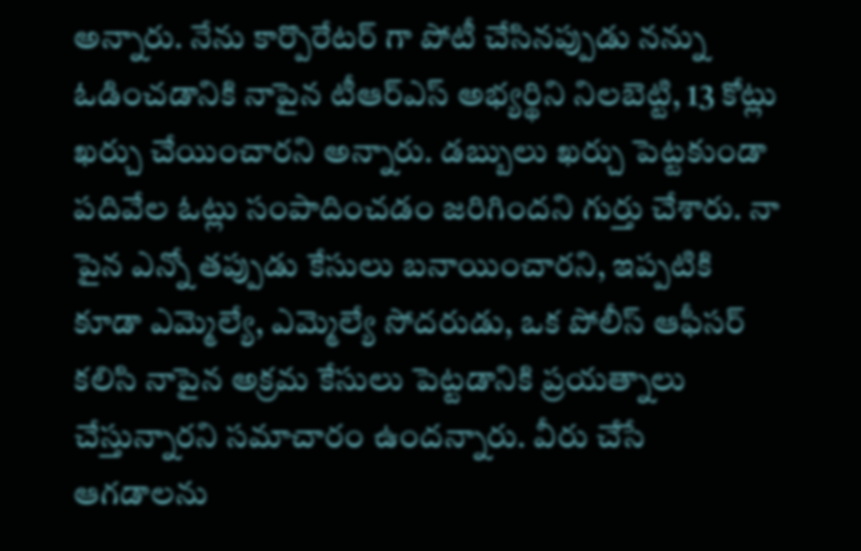అన్నారు. నేను కార్పొరేటర్ గా పోటీ చేసినప్పుడు నన్ను ఓడించడానికి నాపైన టీఆర్ఎస్ అభ్యర్థిని నిలబెట్టి, 13 కోట్లు ఖర్చు చేయించారని అన్నారు. డబ్బులు ఖర్చు పెట్టకుండా పదివేల ఓట్లు సంపాదించడం జరిగిందని గుర్తు చేశారు. నా పైన ఎన్నో తప్పుడు కేసులు బనాయించారని, ఇప్పటికి కూడా ఎమ్మెల్యే, ఎమ్మెల్యే సోదరుడు, ఒక పోలీస్ ఆఫీసర్ కలిసి నాపైన అక్రమ కేసులు పెట్టడానికి ప్రయత్నాలు చేస్తున్నారని సమాచారం ఉందన్నారు. వీరు చేసే ఆగడాలను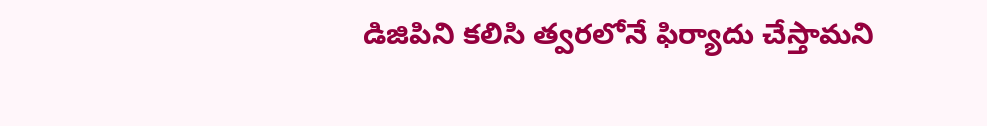డిజిపిని కలిసి త్వరలోనే ఫిర్యాదు చేస్తామని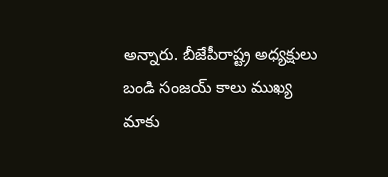అన్నారు. బీజేపీరాష్ట్ర అధ్యక్షులు బండి సంజయ్ కాలు ముఖ్య మాకు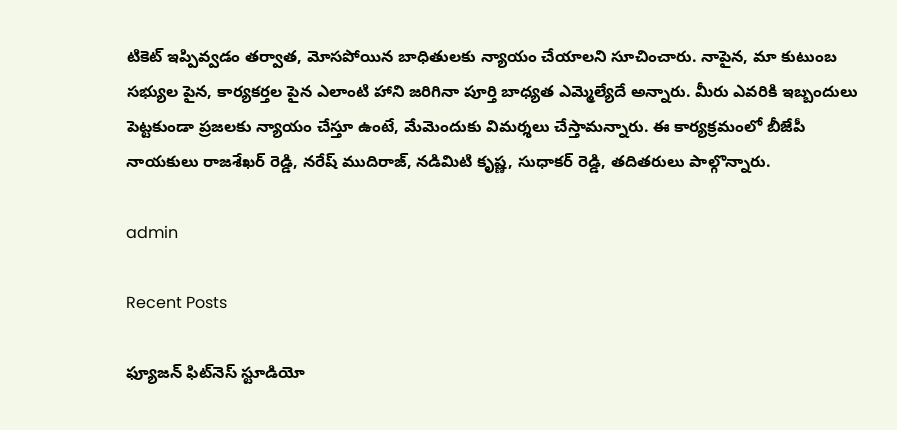టికెట్ ఇప్పివ్వడం తర్వాత, మోసపోయిన బాధితులకు న్యాయం చేయాలని సూచించారు. నాపైన, మా కుటుంబ సభ్యుల పైన, కార్యకర్తల పైన ఎలాంటి హాని జరిగినా పూర్తి బాధ్యత ఎమ్మెల్యేదే అన్నారు. మీరు ఎవరికి ఇబ్బందులు పెట్టకుండా ప్రజలకు న్యాయం చేస్తూ ఉంటే, మేమెందుకు విమర్శలు చేస్తామన్నారు. ఈ కార్యక్రమంలో బీజేపీ నాయకులు రాజశేఖర్ రెడ్డి, నరేష్ ముదిరాజ్, నడిమిటి కృష్ణ, సుధాకర్ రెడ్డి, తదితరులు పాల్గొన్నారు.

admin

Recent Posts

ఫ్యూజన్ ఫిట్‌నెస్ స్టూడియో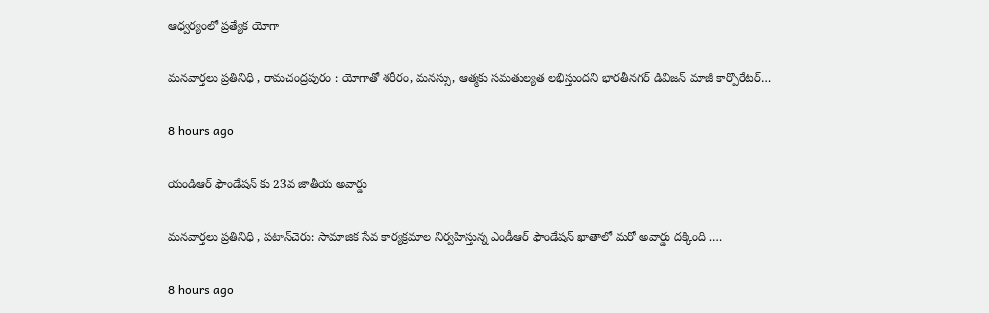ఆధ్వర్యంలో ప్రత్యేక యోగా

మనవార్తలు ప్రతినిధి , రామచంద్రపురం : యోగాతో శరీరం, మనస్సు, ఆత్మకు సమతుల్యత లభిస్తుందని భారతీనగర్ డివిజన్ మాజీ కార్పొరేటర్…

8 hours ago

యండిఆర్ ఫౌండేషన్ కు 23వ జాతీయ అవార్డు

మనవార్తలు ప్రతినిధి , పటాన్‌చెరు: సామాజిక సేవ కార్య‌క్ర‌మాల నిర్వ‌హిస్తున్న ఎండీఆర్ ఫౌండేష‌న్ ఖాతాలో మ‌రో అవార్డు ద‌క్కింది .…

8 hours ago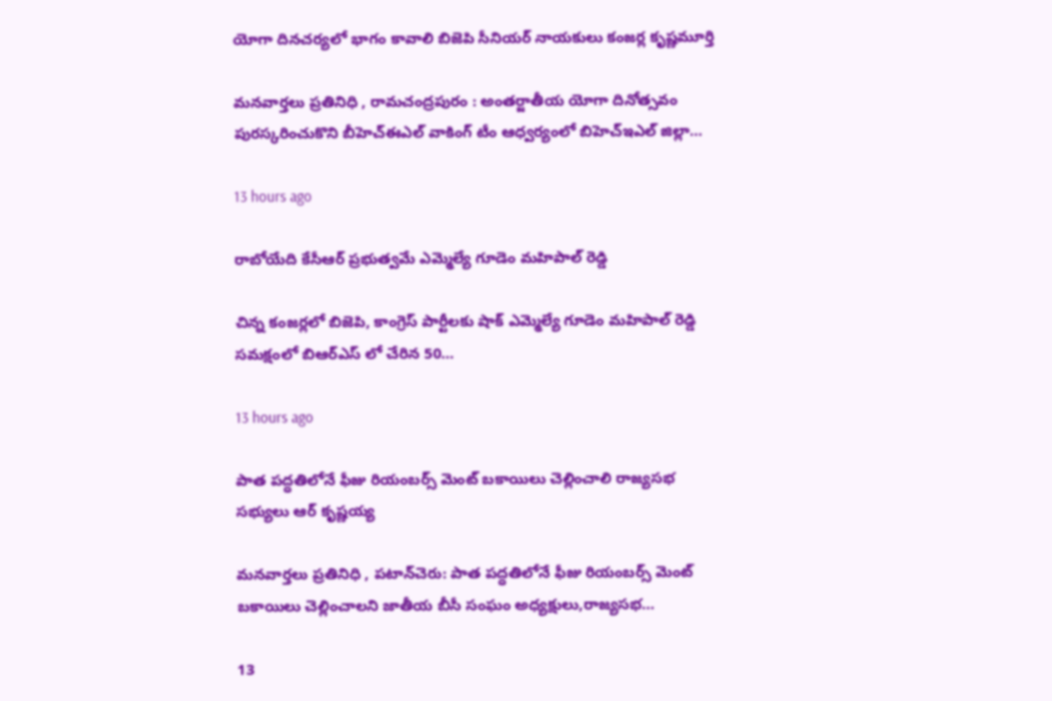యోగా దినచర్యలో భాగం కావాలి బిజెపి సీనియర్ నాయకులు కంజర్ల కృష్ణమూర్తి

మనవార్తలు ప్రతినిధి , రామచంద్రపురం : అంతర్జాతీయ యోగా దినోత్సవం పురస్కరించుకొని బీహెచ్ఈఎల్ వాకింగ్ టీం ఆధ్వర్యంలో బిహెచ్ఇఎల్ జిల్లా…

13 hours ago

రాబోయేది కేసీఆర్ ప్రభుత్వమే ఎమ్మెల్యే గూడెం మహిపాల్ రెడ్డి

చిన్న కంజర్లలో బిజెపి, కాంగ్రెస్ పార్టీలకు షాక్ ఎమ్మెల్యే గూడెం మహిపాల్ రెడ్డి సమక్షంలో బిఆర్ఎస్ లో చేరిన 50…

13 hours ago

పాత పద్ధతిలోనే ఫీజు రియంబర్స్ మెంట్ బకాయిలు చెల్లించాలి రాజ్యసభ సభ్యులు ఆర్ కృష్ణయ్య

మనవార్తలు ప్రతినిధి , పటాన్‌చెరు: పాత పద్ధతిలోనే ఫీజు రియంబర్స్ మెంట్ బకాయిలు చెల్లించాలని జాతీయ బీసీ సంఘం అధ్యక్షులు,రాజ్యసభ…

13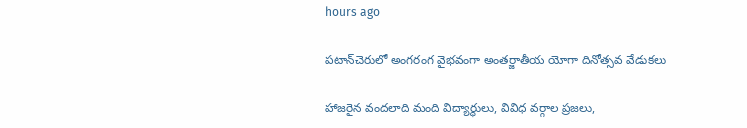hours ago

పటాన్‌చెరులో అంగరంగ వైభవంగా అంతర్జాతీయ యోగా దినోత్సవ వేడుకలు

హాజరైన వందలాది మంది విద్యార్థులు, వివిధ వర్గాల ప్రజలు,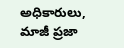అధికారులు, మాజీ ప్రజా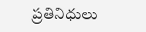ప్రతినిధులు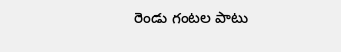రెండు గంటల పాటు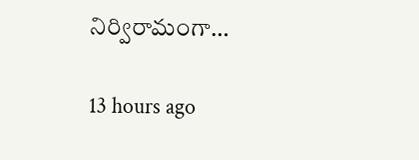నిర్విరామంగా…

13 hours ago